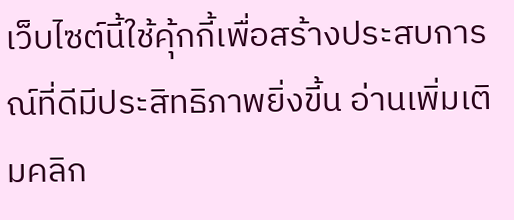เว็บไซต์นี้ใช้คุ้กกี้เพื่อสร้างประสบการณ์ที่ดีมีประสิทธิภาพยิ่งขี้น อ่านเพิ่มเติมคลิก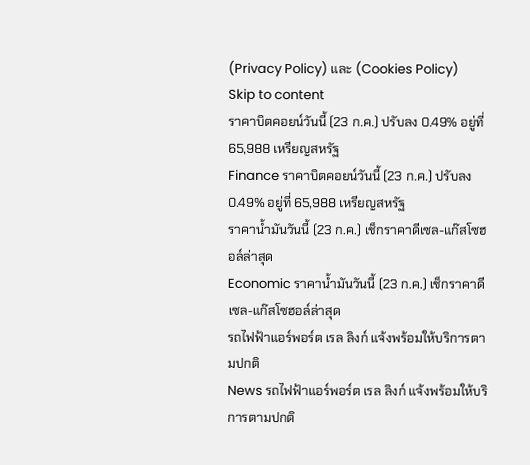(Privacy Policy) และ (Cookies Policy)
Skip to content
ราคาบิตคอยน์วันนี้ (23 ก.ค.) ปรับลง 0.49% อยู่ที่ 65,988 เหรียญสหรัฐ
Finance ราคาบิตคอยน์วันนี้ (23 ก.ค.) ปรับลง 0.49% อยู่ที่ 65,988 เหรียญสหรัฐ
ราคาน้ำมันวันนี้ (23 ก.ค.) เช็กราคาดีเซล-แก๊สโซฮอล์ล่าสุด
Economic ราคาน้ำมันวันนี้ (23 ก.ค.) เช็กราคาดีเซล-แก๊สโซฮอล์ล่าสุด
รถไฟฟ้าแอร์พอร์ต เรล ลิงก์ แจ้งพร้อมให้บริการตามปกติ
News รถไฟฟ้าแอร์พอร์ต เรล ลิงก์ แจ้งพร้อมให้บริการตามปกติ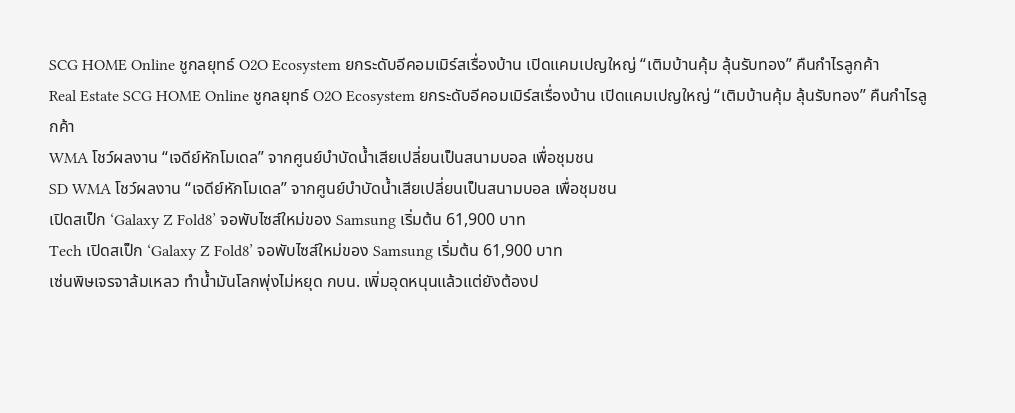SCG HOME Online ชูกลยุทธ์ O2O Ecosystem ยกระดับอีคอมเมิร์สเรื่องบ้าน เปิดแคมเปญใหญ่ “เติมบ้านคุ้ม ลุ้นรับทอง” คืนกำไรลูกค้า
Real Estate SCG HOME Online ชูกลยุทธ์ O2O Ecosystem ยกระดับอีคอมเมิร์สเรื่องบ้าน เปิดแคมเปญใหญ่ “เติมบ้านคุ้ม ลุ้นรับทอง” คืนกำไรลูกค้า
WMA โชว์ผลงาน “เจดีย์หักโมเดล” จากศูนย์บำบัดน้ำเสียเปลี่ยนเป็นสนามบอล เพื่อชุมชน
SD WMA โชว์ผลงาน “เจดีย์หักโมเดล” จากศูนย์บำบัดน้ำเสียเปลี่ยนเป็นสนามบอล เพื่อชุมชน
เปิดสเป็ก ‘Galaxy Z Fold8’ จอพับไซส์ใหม่ของ Samsung เริ่มต้น 61,900 บาท
Tech เปิดสเป็ก ‘Galaxy Z Fold8’ จอพับไซส์ใหม่ของ Samsung เริ่มต้น 61,900 บาท
เซ่นพิษเจรจาล้มเหลว ทำน้ำมันโลกพุ่งไม่หยุด กบน. เพิ่มอุดหนุนแล้วแต่ยังต้องป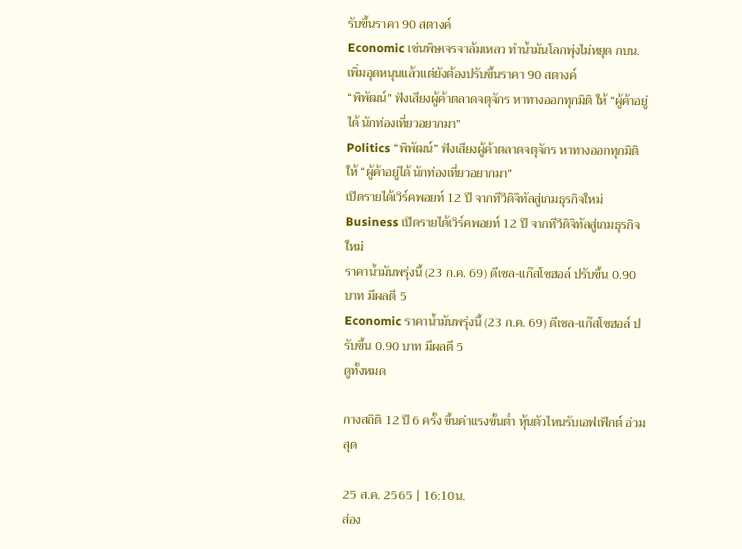รับขึ้นราคา 90 สตางค์
Economic เซ่นพิษเจรจาล้มเหลว ทำน้ำมันโลกพุ่งไม่หยุด กบน. เพิ่มอุดหนุนแล้วแต่ยังต้องปรับขึ้นราคา 90 สตางค์
“พิพัฒน์” ฟังเสียงผู้ค้าตลาดจตุจักร หาทางออกทุกมิติ ให้ “ผู้ค้าอยู่ได้ นักท่องเที่ยวอยากมา”
Politics “พิพัฒน์” ฟังเสียงผู้ค้าตลาดจตุจักร หาทางออกทุกมิติ ให้ “ผู้ค้าอยู่ได้ นักท่องเที่ยวอยากมา”
เปิดรายได้เวิร์คพอยท์ 12 ปี จากทีวีดิจิทัลสู่เกมธุรกิจใหม่
Business เปิดรายได้เวิร์คพอยท์ 12 ปี จากทีวีดิจิทัลสู่เกมธุรกิจใหม่
ราคาน้ำมันพรุ่งนี้ (23 ก.ค. 69) ดีเซล-แก๊สโซฮอล์ ปรับขึ้น 0.90 บาท มีผลตี 5
Economic ราคาน้ำมันพรุ่งนี้ (23 ก.ค. 69) ดีเซล-แก๊สโซฮอล์ ปรับขึ้น 0.90 บาท มีผลตี 5
ดูทั้งหมด

กางสถิติ 12 ปี 6 ครั้ง ขึ้นค่าแรงขั้นต่ำ หุ้นตัวไหนรับเอฟเฟ็กต์ อ่วมสุด

25 ส.ค. 2565 | 16:10น.
ส่อง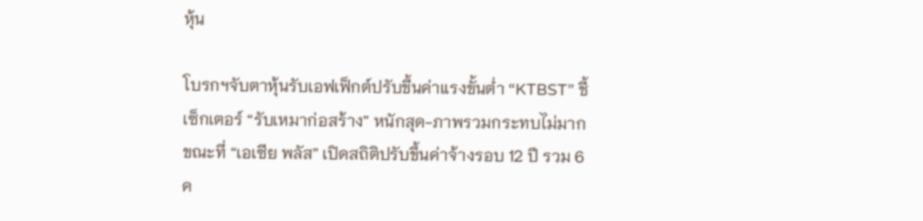หุ้น

โบรกฯจับตาหุ้นรับเอฟเฟ็กต์ปรับขึ้นค่าแรงขั้นต่ำ “KTBST” ชี้เซ็กเตอร์ “รับเหมาก่อสร้าง” หนักสุด-ภาพรวมกระทบไม่มาก ขณะที่ “เอเซีย พลัส” เปิดสถิติปรับขึ้นค่าจ้างรอบ 12 ปี รวม 6 ค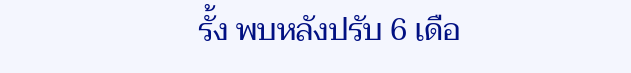รั้ง พบหลังปรับ 6 เดือ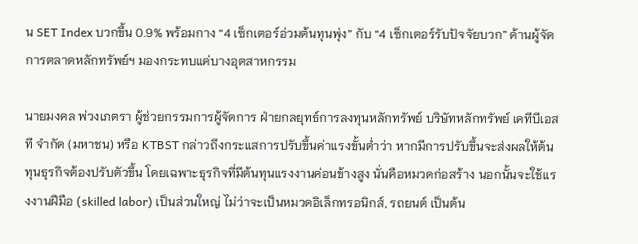น SET Index บวกขึ้น 0.9% พร้อมกาง “4 เซ็กเตอร์อ่วมต้นทุนพุ่ง” กับ “4 เซ็กเตอร์รับปัจจัยบวก” ด้านผู้จัดการตลาดหลักทรัพย์ฯ มองกระทบแค่บางอุตสาหกรรม

นายมงคล พ่วงเภตรา ผู้ช่วยกรรมการผู้จัดการ ฝ่ายกลยุทธ์การลงทุนหลักทรัพย์ บริษัทหลักทรัพย์ เคทีบีเอสที จำกัด (มหาชน) หรือ KTBST กล่าวถึงกระแสการปรับขึ้นค่าแรงขั้นต่ำว่า หากมีการปรับขึ้นจะส่งผลให้ต้นทุนธุรกิจต้องปรับตัวขึ้น โดยเฉพาะธุรกิจที่มีต้นทุนแรงงานค่อนข้างสูง นั่นคือหมวดก่อสร้าง นอกนั้นจะใช้แรงงานฝีมือ (skilled labor) เป็นส่วนใหญ่ ไม่ว่าจะเป็นหมวดอิเล็กทรอนิกส์, รถยนต์ เป็นต้น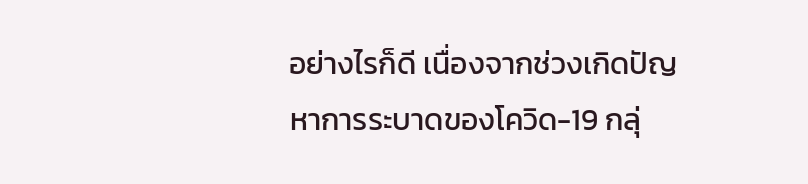อย่างไรก็ดี เนื่องจากช่วงเกิดปัญหาการระบาดของโควิด-19 กลุ่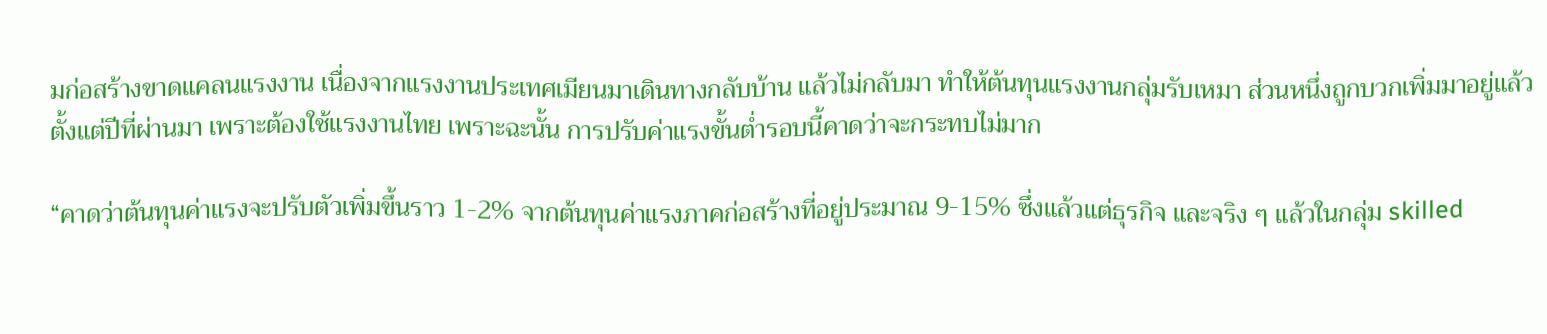มก่อสร้างขาดแคลนแรงงาน เนื่องจากแรงงานประเทศเมียนมาเดินทางกลับบ้าน แล้วไม่กลับมา ทำให้ต้นทุนแรงงานกลุ่มรับเหมา ส่วนหนึ่งถูกบวกเพิ่มมาอยู่แล้วตั้งแต่ปีที่ผ่านมา เพราะต้องใช้แรงงานไทย เพราะฉะนั้น การปรับค่าแรงขั้นต่ำรอบนี้คาดว่าจะกระทบไม่มาก

“คาดว่าต้นทุนค่าแรงจะปรับตัวเพิ่มขึ้นราว 1-2% จากต้นทุนค่าแรงภาคก่อสร้างที่อยู่ประมาณ 9-15% ซึ่งแล้วแต่ธุรกิจ และจริง ๆ แล้วในกลุ่ม skilled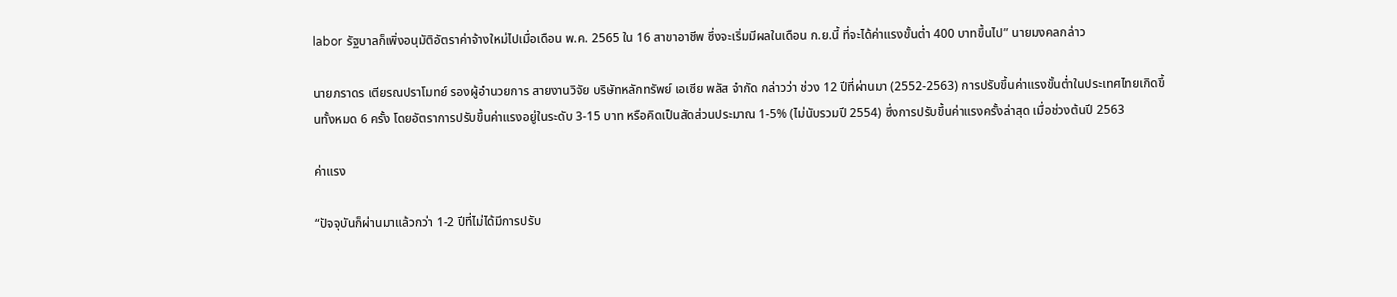labor รัฐบาลก็เพิ่งอนุมัติอัตราค่าจ้างใหม่ไปเมื่อเดือน พ.ค. 2565 ใน 16 สาขาอาชีพ ซึ่งจะเริ่มมีผลในเดือน ก.ย.นี้ ที่จะได้ค่าแรงขั้นต่ำ 400 บาทขึ้นไป” นายมงคลกล่าว

นายภราดร เตียรณปราโมทย์ รองผู้อำนวยการ สายงานวิจัย บริษัทหลักทรัพย์ เอเซีย พลัส จำกัด กล่าวว่า ช่วง 12 ปีที่ผ่านมา (2552-2563) การปรับขึ้นค่าแรงขั้นต่ำในประเทศไทยเกิดขึ้นทั้งหมด 6 ครั้ง โดยอัตราการปรับขึ้นค่าแรงอยู่ในระดับ 3-15 บาท หรือคิดเป็นสัดส่วนประมาณ 1-5% (ไม่นับรวมปี 2554) ซึ่งการปรับขึ้นค่าแรงครั้งล่าสุด เมื่อช่วงต้นปี 2563

ค่าแรง

“ปัจจุบันก็ผ่านมาแล้วกว่า 1-2 ปีที่ไม่ได้มีการปรับ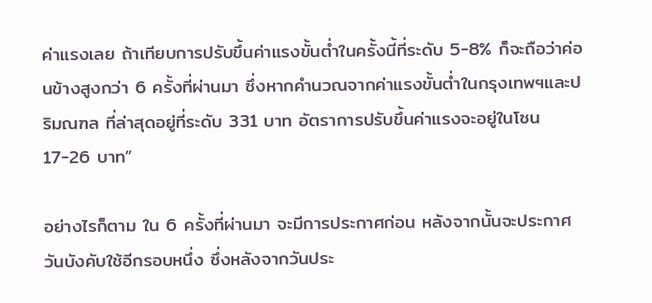ค่าแรงเลย ถ้าเทียบการปรับขึ้นค่าแรงขั้นต่ำในครั้งนี้ที่ระดับ 5-8% ก็จะถือว่าค่อนข้างสูงกว่า 6 ครั้งที่ผ่านมา ซึ่งหากคำนวณจากค่าแรงขั้นต่ำในกรุงเทพฯและปริมณฑล ที่ล่าสุดอยู่ที่ระดับ 331 บาท อัตราการปรับขึ้นค่าแรงจะอยู่ในโซน 17-26 บาท”

อย่างไรก็ตาม ใน 6 ครั้งที่ผ่านมา จะมีการประกาศก่อน หลังจากนั้นจะประกาศวันบังคับใช้อีกรอบหนึ่ง ซึ่งหลังจากวันประ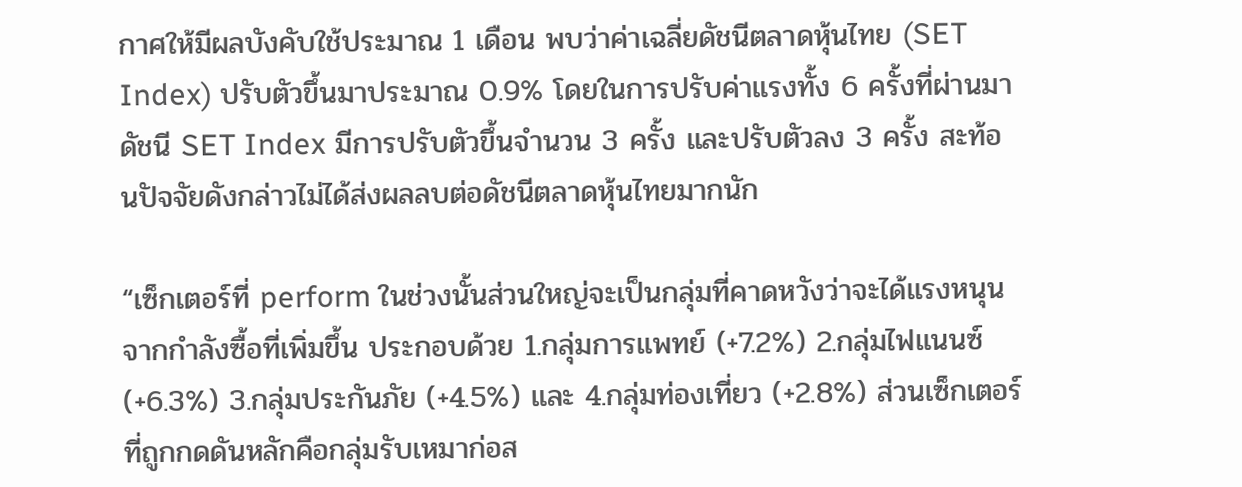กาศให้มีผลบังคับใช้ประมาณ 1 เดือน พบว่าค่าเฉลี่ยดัชนีตลาดหุ้นไทย (SET Index) ปรับตัวขึ้นมาประมาณ 0.9% โดยในการปรับค่าแรงทั้ง 6 ครั้งที่ผ่านมา ดัชนี SET Index มีการปรับตัวขึ้นจำนวน 3 ครั้ง และปรับตัวลง 3 ครั้ง สะท้อนปัจจัยดังกล่าวไม่ได้ส่งผลลบต่อดัชนีตลาดหุ้นไทยมากนัก

“เซ็กเตอร์ที่ perform ในช่วงนั้นส่วนใหญ่จะเป็นกลุ่มที่คาดหวังว่าจะได้แรงหนุนจากกำลังซื้อที่เพิ่มขึ้น ประกอบด้วย 1.กลุ่มการแพทย์ (+7.2%) 2.กลุ่มไฟแนนซ์ (+6.3%) 3.กลุ่มประกันภัย (+4.5%) และ 4.กลุ่มท่องเที่ยว (+2.8%) ส่วนเซ็กเตอร์ที่ถูกกดดันหลักคือกลุ่มรับเหมาก่อส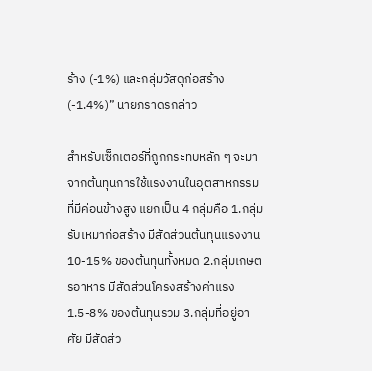ร้าง (-1%) และกลุ่มวัสดุก่อสร้าง (-1.4%)” นายภราดรกล่าว

สำหรับเซ็กเตอร์ที่ถูกกระทบหลัก ๆ จะมาจากต้นทุนการใช้แรงงานในอุตสาหกรรมที่มีค่อนข้างสูง แยกเป็น 4 กลุ่มคือ 1.กลุ่มรับเหมาก่อสร้าง มีสัดส่วนต้นทุนแรงงาน 10-15% ของต้นทุนทั้งหมด 2.กลุ่มเกษตรอาหาร มีสัดส่วนโครงสร้างค่าแรง 1.5-8% ของต้นทุนรวม 3.กลุ่มที่อยู่อาศัย มีสัดส่ว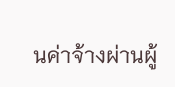นค่าจ้างผ่านผู้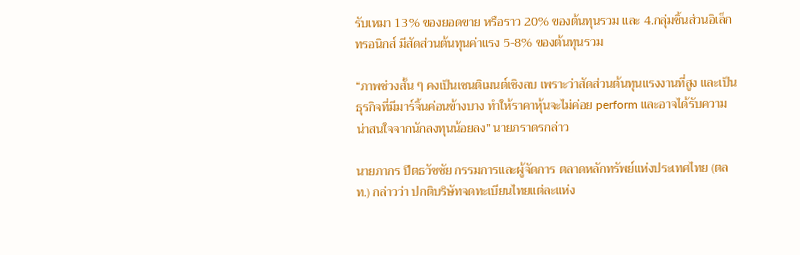รับเหมา 13% ของยอดขาย หรือราว 20% ของต้นทุนรวม และ 4.กลุ่มชิ้นส่วนอิเล็กทรอนิกส์ มีสัดส่วนต้นทุนค่าแรง 5-8% ของต้นทุนรวม

“ภาพช่วงสั้น ๆ คงเป็นเซนติเมนต์เชิงลบ เพราะว่าสัดส่วนต้นทุนแรงงานที่สูง และเป็นธุรกิจที่มีมาร์จิ้นค่อนข้างบาง ทำให้ราคาหุ้นจะไม่ค่อย perform และอาจได้รับความน่าสนใจจากนักลงทุนน้อยลง” นายภราดรกล่าว

นายภากร ปีตธวัชชัย กรรมการและผู้จัดการ ตลาดหลักทรัพย์แห่งประเทศไทย (ตลท.) กล่าวว่า ปกติบริษัทจดทะเบียนไทยแต่ละแห่ง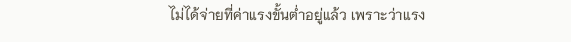ไม่ได้จ่ายที่ค่าแรงขั้นต่ำอยู่แล้ว เพราะว่าแรง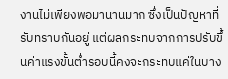งานไม่เพียงพอมานานมาก ซึ่งเป็นปัญหาที่รับทราบกันอยู่ แต่ผลกระทบจากการปรับขึ้นค่าแรงขั้นต่ำรอบนี้คงจะกระทบแค่ในบาง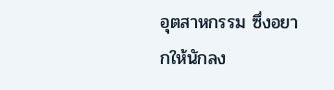อุตสาหกรรม ซึ่งอยากให้นักลง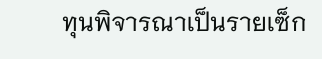ทุนพิจารณาเป็นรายเซ็ก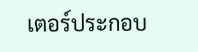เตอร์ประกอบ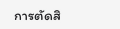การตัดสิ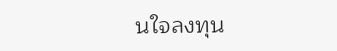นใจลงทุน